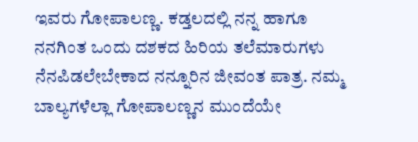ಇವರು ಗೋಪಾಲಣ್ಣ. ಕಡ್ತಲದಲ್ಲಿ ನನ್ನ ಹಾಗೂ ನನಗಿಂತ ಒಂದು ದಶಕದ ಹಿರಿಯ ತಲೆಮಾರುಗಳು ನೆನಪಿಡಲೇಬೇಕಾದ ನನ್ನೂರಿನ ಜೀವಂತ ಪಾತ್ರ. ನಮ್ಮ ಬಾಲ್ಯಗಳೆಲ್ಲಾ ಗೋಪಾಲಣ್ಣನ ಮುಂದೆಯೇ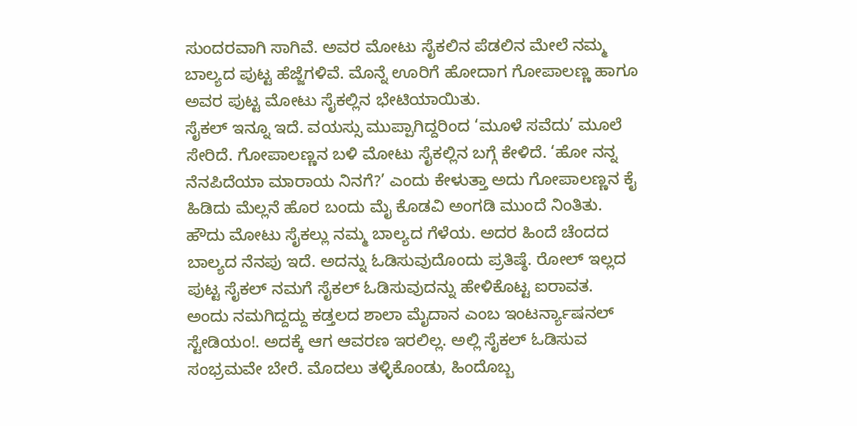ಸುಂದರವಾಗಿ ಸಾಗಿವೆ. ಅವರ ಮೋಟು ಸೈಕಲಿನ ಪೆಡಲಿನ ಮೇಲೆ ನಮ್ಮ ಬಾಲ್ಯದ ಪುಟ್ಟ ಹೆಜ್ಜೆಗಳಿವೆ. ಮೊನ್ನೆ ಊರಿಗೆ ಹೋದಾಗ ಗೋಪಾಲಣ್ಣ ಹಾಗೂ ಅವರ ಪುಟ್ಟ ಮೋಟು ಸೈಕಲ್ಲಿನ ಭೇಟಿಯಾಯಿತು.
ಸೈಕಲ್ ಇನ್ನೂ ಇದೆ. ವಯಸ್ಸು ಮುಪ್ಪಾಗಿದ್ದರಿಂದ ‘ಮೂಳೆ ಸವೆದು’ ಮೂಲೆ ಸೇರಿದೆ. ಗೋಪಾಲಣ್ಣನ ಬಳಿ ಮೋಟು ಸೈಕಲ್ಲಿನ ಬಗ್ಗೆ ಕೇಳಿದೆ. ‘ಹೋ ನನ್ನ ನೆನಪಿದೆಯಾ ಮಾರಾಯ ನಿನಗೆ?’ ಎಂದು ಕೇಳುತ್ತಾ ಅದು ಗೋಪಾಲಣ್ಣನ ಕೈ ಹಿಡಿದು ಮೆಲ್ಲನೆ ಹೊರ ಬಂದು ಮೈ ಕೊಡವಿ ಅಂಗಡಿ ಮುಂದೆ ನಿಂತಿತು.
ಹೌದು ಮೋಟು ಸೈಕಲ್ಲು ನಮ್ಮ ಬಾಲ್ಯದ ಗೆಳೆಯ. ಅದರ ಹಿಂದೆ ಚೆಂದದ ಬಾಲ್ಯದ ನೆನಪು ಇದೆ. ಅದನ್ನು ಓಡಿಸುವುದೊಂದು ಪ್ರತಿಷ್ಠೆ. ರೋಲ್ ಇಲ್ಲದ ಪುಟ್ಟ ಸೈಕಲ್ ನಮಗೆ ಸೈಕಲ್ ಓಡಿಸುವುದನ್ನು ಹೇಳಿಕೊಟ್ಟ ಐರಾವತ.
ಅಂದು ನಮಗಿದ್ದದ್ದು ಕಡ್ತಲದ ಶಾಲಾ ಮೈದಾನ ಎಂಬ ಇಂಟರ್ನ್ಯಾಷನಲ್ ಸ್ಟೇಡಿಯಂ!. ಅದಕ್ಕೆ ಆಗ ಆವರಣ ಇರಲಿಲ್ಲ. ಅಲ್ಲಿ ಸೈಕಲ್ ಓಡಿಸುವ ಸಂಭ್ರಮವೇ ಬೇರೆ. ಮೊದಲು ತಳ್ಳಿಕೊಂಡು, ಹಿಂದೊಬ್ಬ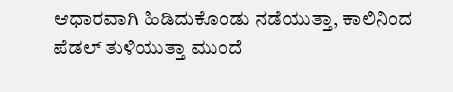ಆಧಾರವಾಗಿ ಹಿಡಿದುಕೊಂಡು ನಡೆಯುತ್ತಾ, ಕಾಲಿನಿಂದ ಪೆಡಲ್ ತುಳಿಯುತ್ತಾ ಮುಂದೆ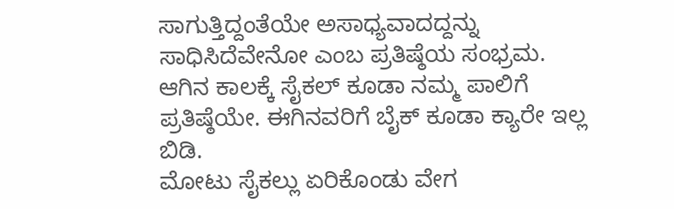ಸಾಗುತ್ತಿದ್ದಂತೆಯೇ ಅಸಾಧ್ಯವಾದದ್ದನ್ನು ಸಾಧಿಸಿದೆವೇನೋ ಎಂಬ ಪ್ರತಿಷ್ಠೆಯ ಸಂಭ್ರಮ. ಆಗಿನ ಕಾಲಕ್ಕೆ ಸೈಕಲ್ ಕೂಡಾ ನಮ್ಮ ಪಾಲಿಗೆ ಪ್ರತಿಷ್ಠೆಯೇ. ಈಗಿನವರಿಗೆ ಬೈಕ್ ಕೂಡಾ ಕ್ಯಾರೇ ಇಲ್ಲ ಬಿಡಿ.
ಮೋಟು ಸೈಕಲ್ಲು ಏರಿಕೊಂಡು ವೇಗ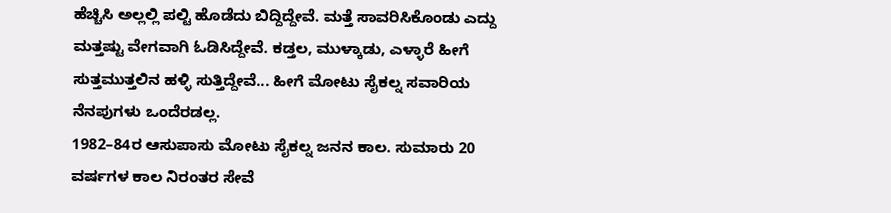ಹೆಚ್ಚಿಸಿ ಅಲ್ಲಲ್ಲಿ ಪಲ್ಟಿ ಹೊಡೆದು ಬಿದ್ದಿದ್ದೇವೆ. ಮತ್ತೆ ಸಾವರಿಸಿಕೊಂಡು ಎದ್ದು ಮತ್ತಷ್ಟು ವೇಗವಾಗಿ ಓಡಿಸಿದ್ದೇವೆ. ಕಡ್ತಲ, ಮುಳ್ಕಾಡು, ಎಳ್ಳಾರೆ ಹೀಗೆ ಸುತ್ತಮುತ್ತಲಿನ ಹಳ್ಳಿ ಸುತ್ತಿದ್ದೇವೆ... ಹೀಗೆ ಮೋಟು ಸೈಕಲ್ನ ಸವಾರಿಯ ನೆನಪುಗಳು ಒಂದೆರಡಲ್ಲ.
1982–84ರ ಆಸುಪಾಸು ಮೋಟು ಸೈಕಲ್ನ ಜನನ ಕಾಲ. ಸುಮಾರು 20 ವರ್ಷಗಳ ಕಾಲ ನಿರಂತರ ಸೇವೆ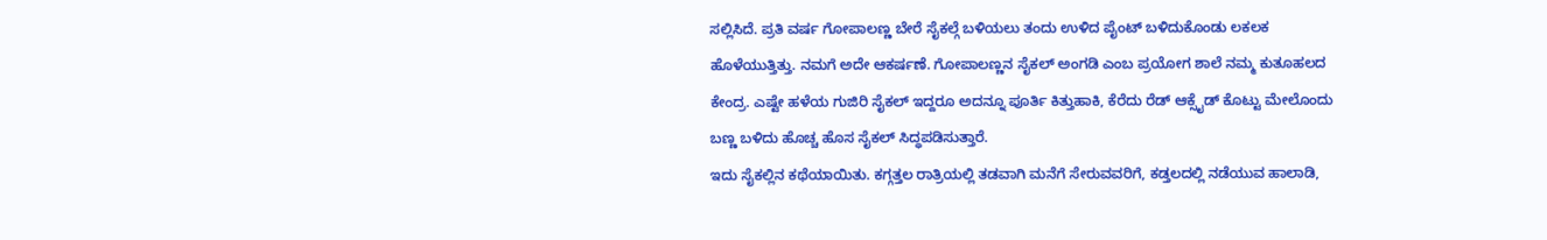ಸಲ್ಲಿಸಿದೆ. ಪ್ರತಿ ವರ್ಷ ಗೋಪಾಲಣ್ಣ ಬೇರೆ ಸೈಕಲ್ಗೆ ಬಳಿಯಲು ತಂದು ಉಳಿದ ಪೈಂಟ್ ಬಳಿದುಕೊಂಡು ಲಕಲಕ ಹೊಳೆಯುತ್ತಿತ್ತು. ನಮಗೆ ಅದೇ ಆಕರ್ಷಣೆ. ಗೋಪಾಲಣ್ಣನ ಸೈಕಲ್ ಅಂಗಡಿ ಎಂಬ ಪ್ರಯೋಗ ಶಾಲೆ ನಮ್ಮ ಕುತೂಹಲದ ಕೇಂದ್ರ. ಎಷ್ಟೇ ಹಳೆಯ ಗುಜಿರಿ ಸೈಕಲ್ ಇದ್ದರೂ ಅದನ್ನೂ ಪೂರ್ತಿ ಕಿತ್ತುಹಾಕಿ, ಕೆರೆದು ರೆಡ್ ಆಕ್ಸೈಡ್ ಕೊಟ್ಟು ಮೇಲೊಂದು ಬಣ್ಣ ಬಳಿದು ಹೊಚ್ಚ ಹೊಸ ಸೈಕಲ್ ಸಿದ್ಧಪಡಿಸುತ್ತಾರೆ.
ಇದು ಸೈಕಲ್ಲಿನ ಕಥೆಯಾಯಿತು. ಕಗ್ಗತ್ತಲ ರಾತ್ರಿಯಲ್ಲಿ ತಡವಾಗಿ ಮನೆಗೆ ಸೇರುವವರಿಗೆ, ಕಡ್ತಲದಲ್ಲಿ ನಡೆಯುವ ಹಾಲಾಡಿ,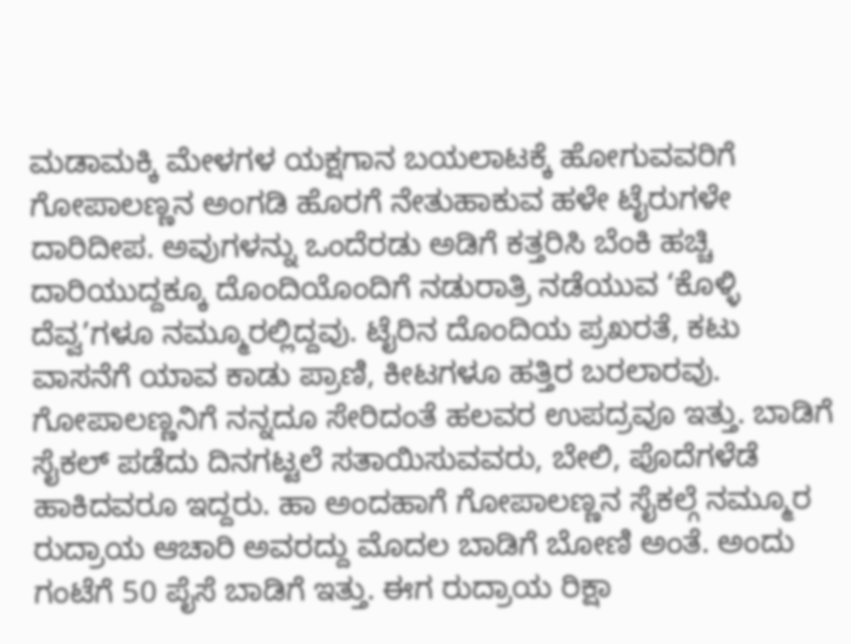ಮಡಾಮಕ್ಕಿ ಮೇಳಗಳ ಯಕ್ಷಗಾನ ಬಯಲಾಟಕ್ಕೆ ಹೋಗುವವರಿಗೆ ಗೋಪಾಲಣ್ಣನ ಅಂಗಡಿ ಹೊರಗೆ ನೇತುಹಾಕುವ ಹಳೇ ಟೈರುಗಳೇ ದಾರಿದೀಪ. ಅವುಗಳನ್ನು ಒಂದೆರಡು ಅಡಿಗೆ ಕತ್ತರಿಸಿ ಬೆಂಕಿ ಹಚ್ಚಿ ದಾರಿಯುದ್ದಕ್ಕೂ ದೊಂದಿಯೊಂದಿಗೆ ನಡುರಾತ್ರಿ ನಡೆಯುವ ‘ಕೊಳ್ಳಿ ದೆವ್ವ’ಗಳೂ ನಮ್ಮೂರಲ್ಲಿದ್ದವು. ಟೈರಿನ ದೊಂದಿಯ ಪ್ರಖರತೆ, ಕಟು ವಾಸನೆಗೆ ಯಾವ ಕಾಡು ಪ್ರಾಣಿ, ಕೀಟಗಳೂ ಹತ್ತಿರ ಬರಲಾರವು.
ಗೋಪಾಲಣ್ಣನಿಗೆ ನನ್ನದೂ ಸೇರಿದಂತೆ ಹಲವರ ಉಪದ್ರವೂ ಇತ್ತು. ಬಾಡಿಗೆ ಸೈಕಲ್ ಪಡೆದು ದಿನಗಟ್ಟಲೆ ಸತಾಯಿಸುವವರು, ಬೇಲಿ, ಪೊದೆಗಳೆಡೆ ಹಾಕಿದವರೂ ಇದ್ದರು. ಹಾ ಅಂದಹಾಗೆ ಗೋಪಾಲಣ್ಣನ ಸೈಕಲ್ಗೆ ನಮ್ಮೂರ ರುದ್ರಾಯ ಆಚಾರಿ ಅವರದ್ದು ಮೊದಲ ಬಾಡಿಗೆ ಬೋಣಿ ಅಂತೆ. ಅಂದು ಗಂಟೆಗೆ 50 ಪೈಸೆ ಬಾಡಿಗೆ ಇತ್ತು. ಈಗ ರುದ್ರಾಯ ರಿಕ್ಷಾ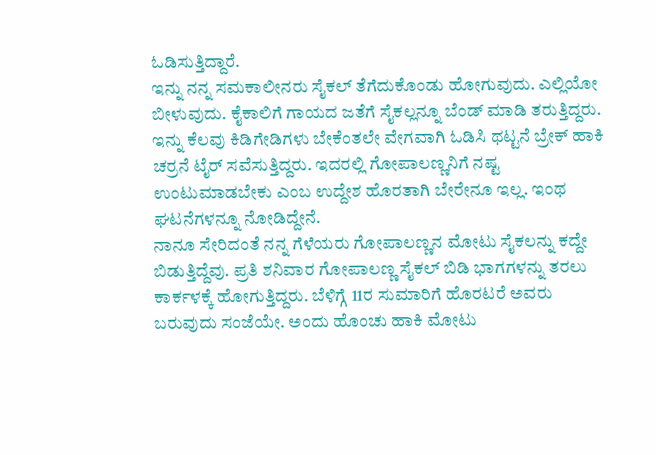ಓಡಿಸುತ್ತಿದ್ದಾರೆ.
ಇನ್ನು ನನ್ನ ಸಮಕಾಲೀನರು ಸೈಕಲ್ ತೆಗೆದುಕೊಂಡು ಹೋಗುವುದು. ಎಲ್ಲಿಯೋ ಬೀಳುವುದು. ಕೈಕಾಲಿಗೆ ಗಾಯದ ಜತೆಗೆ ಸೈಕಲ್ಲನ್ನೂ ಬೆಂಡ್ ಮಾಡಿ ತರುತ್ತಿದ್ದರು. ಇನ್ನು ಕೆಲವು ಕಿಡಿಗೇಡಿಗಳು ಬೇಕೆಂತಲೇ ವೇಗವಾಗಿ ಓಡಿಸಿ ಥಟ್ಟನೆ ಬ್ರೇಕ್ ಹಾಕಿ ಚರ್ರನೆ ಟೈರ್ ಸವೆಸುತ್ತಿದ್ದರು. ಇದರಲ್ಲಿ ಗೋಪಾಲಣ್ಣನಿಗೆ ನಷ್ಟ ಉಂಟುಮಾಡಬೇಕು ಎಂಬ ಉದ್ದೇಶ ಹೊರತಾಗಿ ಬೇರೇನೂ ಇಲ್ಲ. ಇಂಥ ಘಟನೆಗಳನ್ನೂ ನೋಡಿದ್ದೇನೆ.
ನಾನೂ ಸೇರಿದಂತೆ ನನ್ನ ಗೆಳೆಯರು ಗೋಪಾಲಣ್ಣನ ಮೋಟು ಸೈಕಲನ್ನು ಕದ್ದೇ ಬಿಡುತ್ತಿದ್ದೆವು. ಪ್ರತಿ ಶನಿವಾರ ಗೋಪಾಲಣ್ಣ ಸೈಕಲ್ ಬಿಡಿ ಭಾಗಗಳನ್ನು ತರಲು ಕಾರ್ಕಳಕ್ಕೆ ಹೋಗುತ್ತಿದ್ದರು. ಬೆಳಿಗ್ಗೆ 11ರ ಸುಮಾರಿಗೆ ಹೊರಟರೆ ಅವರು ಬರುವುದು ಸಂಜೆಯೇ. ಅಂದು ಹೊಂಚು ಹಾಕಿ ಮೋಟು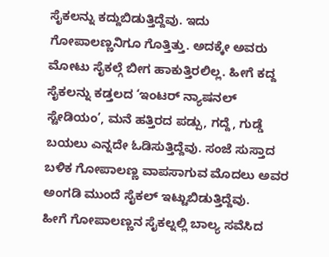ಸೈಕಲನ್ನು ಕದ್ದುಬಿಡುತ್ತಿದ್ದೆವು. ಇದು ಗೋಪಾಲಣ್ಣನಿಗೂ ಗೊತ್ತಿತ್ತು. ಅದಕ್ಕೇ ಅವರು ಮೋಟು ಸೈಕಲ್ಗೆ ಬೀಗ ಹಾಕುತ್ತಿರಲಿಲ್ಲ. ಹೀಗೆ ಕದ್ದ ಸೈಕಲನ್ನು ಕಡ್ತಲದ ‘ಇಂಟರ್ ನ್ಯಾಷನಲ್ ಸ್ಟೇಡಿಯಂ’, ಮನೆ ಹತ್ತಿರದ ಪಡ್ಪು, ಗದ್ದೆ, ಗುಡ್ಡೆ ಬಯಲು ಎನ್ನದೇ ಓಡಿಸುತ್ತಿದ್ದೆವು. ಸಂಜೆ ಸುಸ್ತಾದ ಬಳಿಕ ಗೋಪಾಲಣ್ಣ ವಾಪಸಾಗುವ ಮೊದಲು ಅವರ ಅಂಗಡಿ ಮುಂದೆ ಸೈಕಲ್ ಇಟ್ಟುಬಿಡುತ್ತಿದ್ದೆವು.
ಹೀಗೆ ಗೋಪಾಲಣ್ಣನ ಸೈಕಲ್ನಲ್ಲಿ ಬಾಲ್ಯ ಸವೆಸಿದ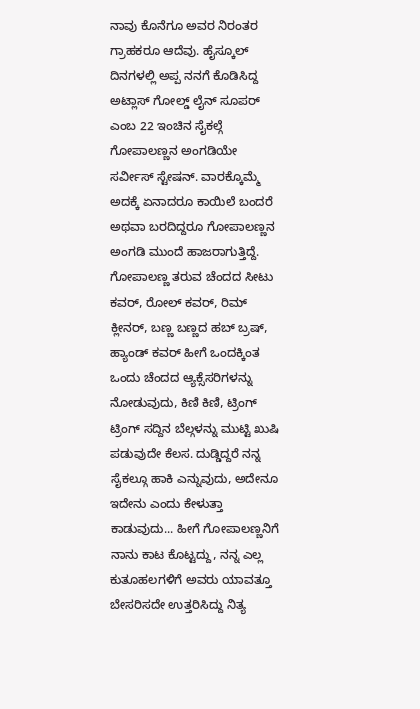ನಾವು ಕೊನೆಗೂ ಅವರ ನಿರಂತರ ಗ್ರಾಹಕರೂ ಆದೆವು. ಹೈಸ್ಕೂಲ್ ದಿನಗಳಲ್ಲಿ ಅಪ್ಪ ನನಗೆ ಕೊಡಿಸಿದ್ದ ಅಟ್ಲಾಸ್ ಗೋಲ್ಡ್ ಲೈನ್ ಸೂಪರ್ ಎಂಬ 22 ಇಂಚಿನ ಸೈಕಲ್ಗೆ ಗೋಪಾಲಣ್ಣನ ಅಂಗಡಿಯೇ ಸರ್ವೀಸ್ ಸ್ಟೇಷನ್. ವಾರಕ್ಕೊಮ್ಮೆ ಅದಕ್ಕೆ ಏನಾದರೂ ಕಾಯಿಲೆ ಬಂದರೆ ಅಥವಾ ಬರದಿದ್ದರೂ ಗೋಪಾಲಣ್ಣನ ಅಂಗಡಿ ಮುಂದೆ ಹಾಜರಾಗುತ್ತಿದ್ದೆ. ಗೋಪಾಲಣ್ಣ ತರುವ ಚೆಂದದ ಸೀಟು ಕವರ್, ರೋಲ್ ಕವರ್, ರಿಮ್ ಕ್ಲೀನರ್, ಬಣ್ಣ ಬಣ್ಣದ ಹಬ್ ಬ್ರಷ್, ಹ್ಯಾಂಡ್ ಕವರ್ ಹೀಗೆ ಒಂದಕ್ಕಿಂತ ಒಂದು ಚೆಂದದ ಆ್ಯಕ್ಸೆಸರಿಗಳನ್ನು ನೋಡುವುದು, ಕಿಣಿ ಕಿಣಿ, ಟ್ರಿಂಗ್ ಟ್ರಿಂಗ್ ಸದ್ದಿನ ಬೆಲ್ಗಳನ್ನು ಮುಟ್ಟಿ ಖುಷಿ ಪಡುವುದೇ ಕೆಲಸ. ದುಡ್ಡಿದ್ದರೆ ನನ್ನ ಸೈಕಲ್ಗೂ ಹಾಕಿ ಎನ್ನುವುದು, ಅದೇನೂ ಇದೇನು ಎಂದು ಕೇಳುತ್ತಾ ಕಾಡುವುದು... ಹೀಗೆ ಗೋಪಾಲಣ್ಣನಿಗೆ ನಾನು ಕಾಟ ಕೊಟ್ಟದ್ದು, ನನ್ನ ಎಲ್ಲ ಕುತೂಹಲಗಳಿಗೆ ಅವರು ಯಾವತ್ತೂ ಬೇಸರಿಸದೇ ಉತ್ತರಿಸಿದ್ದು ನಿತ್ಯ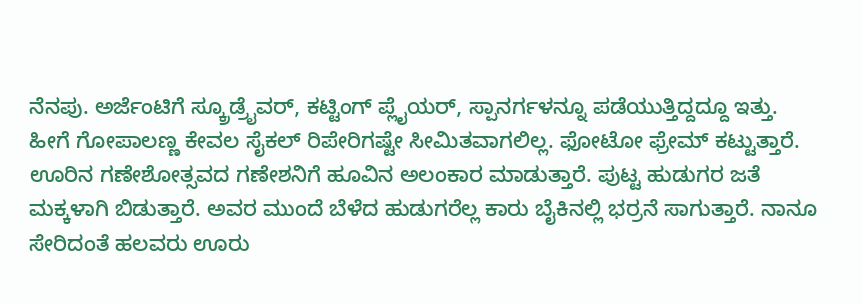ನೆನಪು. ಅರ್ಜೆಂಟಿಗೆ ಸ್ಕ್ರೂಡ್ರೈವರ್, ಕಟ್ಟಿಂಗ್ ಪ್ಲೈಯರ್, ಸ್ಪಾನರ್ಗಳನ್ನೂ ಪಡೆಯುತ್ತಿದ್ದದ್ದೂ ಇತ್ತು.
ಹೀಗೆ ಗೋಪಾಲಣ್ಣ ಕೇವಲ ಸೈಕಲ್ ರಿಪೇರಿಗಷ್ಟೇ ಸೀಮಿತವಾಗಲಿಲ್ಲ. ಫೋಟೋ ಫ್ರೇಮ್ ಕಟ್ಟುತ್ತಾರೆ. ಊರಿನ ಗಣೇಶೋತ್ಸವದ ಗಣೇಶನಿಗೆ ಹೂವಿನ ಅಲಂಕಾರ ಮಾಡುತ್ತಾರೆ. ಪುಟ್ಟ ಹುಡುಗರ ಜತೆ ಮಕ್ಕಳಾಗಿ ಬಿಡುತ್ತಾರೆ. ಅವರ ಮುಂದೆ ಬೆಳೆದ ಹುಡುಗರೆಲ್ಲ ಕಾರು ಬೈಕಿನಲ್ಲಿ ಭರ್ರನೆ ಸಾಗುತ್ತಾರೆ. ನಾನೂ ಸೇರಿದಂತೆ ಹಲವರು ಊರು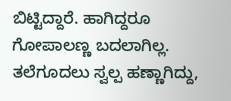ಬಿಟ್ಟಿದ್ದಾರೆ. ಹಾಗಿದ್ದರೂ ಗೋಪಾಲಣ್ಣ ಬದಲಾಗಿಲ್ಲ. ತಲೆಗೂದಲು ಸ್ವಲ್ಪ ಹಣ್ಣಾಗಿದ್ದು,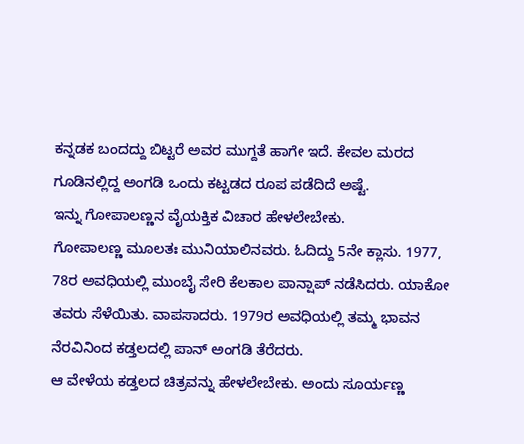ಕನ್ನಡಕ ಬಂದದ್ದು ಬಿಟ್ಟರೆ ಅವರ ಮುಗ್ದತೆ ಹಾಗೇ ಇದೆ. ಕೇವಲ ಮರದ ಗೂಡಿನಲ್ಲಿದ್ದ ಅಂಗಡಿ ಒಂದು ಕಟ್ಟಡದ ರೂಪ ಪಡೆದಿದೆ ಅಷ್ಟೆ.
ಇನ್ನು ಗೋಪಾಲಣ್ಣನ ವೈಯಕ್ತಿಕ ವಿಚಾರ ಹೇಳಲೇಬೇಕು.
ಗೋಪಾಲಣ್ಣ ಮೂಲತಃ ಮುನಿಯಾಲಿನವರು. ಓದಿದ್ದು 5ನೇ ಕ್ಲಾಸು. 1977, 78ರ ಅವಧಿಯಲ್ಲಿ ಮುಂಬೈ ಸೇರಿ ಕೆಲಕಾಲ ಪಾನ್ಷಾಪ್ ನಡೆಸಿದರು. ಯಾಕೋ ತವರು ಸೆಳೆಯಿತು. ವಾಪಸಾದರು. 1979ರ ಅವಧಿಯಲ್ಲಿ ತಮ್ಮ ಭಾವನ ನೆರವಿನಿಂದ ಕಡ್ತಲದಲ್ಲಿ ಪಾನ್ ಅಂಗಡಿ ತೆರೆದರು.
ಆ ವೇಳೆಯ ಕಡ್ತಲದ ಚಿತ್ರವನ್ನು ಹೇಳಲೇಬೇಕು. ಅಂದು ಸೂರ್ಯಣ್ಣ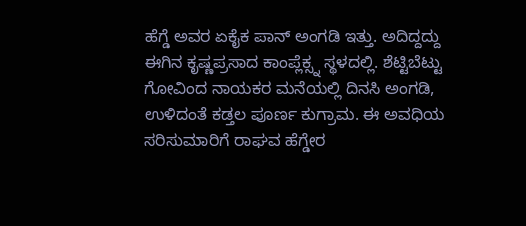ಹೆಗ್ಡೆ ಅವರ ಏಕೈಕ ಪಾನ್ ಅಂಗಡಿ ಇತ್ತು. ಅದಿದ್ದದ್ದು ಈಗಿನ ಕೃಷ್ಣಪ್ರಸಾದ ಕಾಂಪ್ಲೆಕ್ಸ್ನ ಸ್ಥಳದಲ್ಲಿ. ಶೆಟ್ಟಿಬೆಟ್ಟು ಗೋವಿಂದ ನಾಯಕರ ಮನೆಯಲ್ಲಿ ದಿನಸಿ ಅಂಗಡಿ, ಉಳಿದಂತೆ ಕಡ್ತಲ ಪೂರ್ಣ ಕುಗ್ರಾಮ. ಈ ಅವಧಿಯ ಸರಿಸುಮಾರಿಗೆ ರಾಘವ ಹೆಗ್ಡೇರ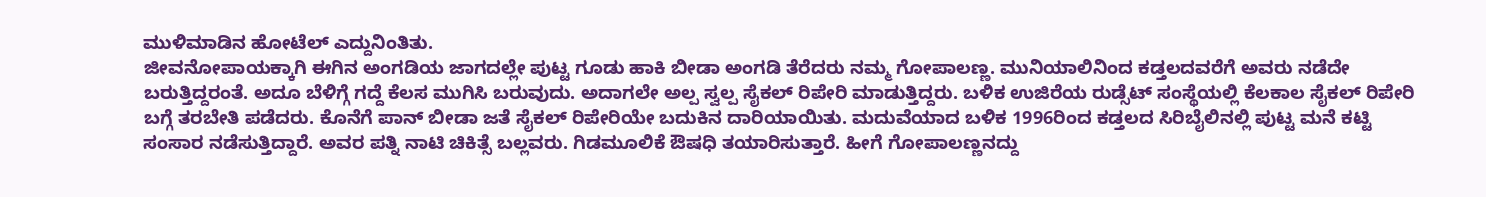ಮುಳಿಮಾಡಿನ ಹೋಟೆಲ್ ಎದ್ದುನಿಂತಿತು.
ಜೀವನೋಪಾಯಕ್ಕಾಗಿ ಈಗಿನ ಅಂಗಡಿಯ ಜಾಗದಲ್ಲೇ ಪುಟ್ಟ ಗೂಡು ಹಾಕಿ ಬೀಡಾ ಅಂಗಡಿ ತೆರೆದರು ನಮ್ಮ ಗೋಪಾಲಣ್ಣ. ಮುನಿಯಾಲಿನಿಂದ ಕಡ್ತಲದವರೆಗೆ ಅವರು ನಡೆದೇ ಬರುತ್ತಿದ್ದರಂತೆ. ಅದೂ ಬೆಳಿಗ್ಗೆ ಗದ್ದೆ ಕೆಲಸ ಮುಗಿಸಿ ಬರುವುದು. ಅದಾಗಲೇ ಅಲ್ಪ ಸ್ವಲ್ಪ ಸೈಕಲ್ ರಿಪೇರಿ ಮಾಡುತ್ತಿದ್ದರು. ಬಳಿಕ ಉಜಿರೆಯ ರುಡ್ಸೆಟ್ ಸಂಸ್ಥೆಯಲ್ಲಿ ಕೆಲಕಾಲ ಸೈಕಲ್ ರಿಪೇರಿ ಬಗ್ಗೆ ತರಬೇತಿ ಪಡೆದರು. ಕೊನೆಗೆ ಪಾನ್ ಬೀಡಾ ಜತೆ ಸೈಕಲ್ ರಿಪೇರಿಯೇ ಬದುಕಿನ ದಾರಿಯಾಯಿತು. ಮದುವೆಯಾದ ಬಳಿಕ 1996ರಿಂದ ಕಡ್ತಲದ ಸಿರಿಬೈಲಿನಲ್ಲಿ ಪುಟ್ಟ ಮನೆ ಕಟ್ಟಿ ಸಂಸಾರ ನಡೆಸುತ್ತಿದ್ದಾರೆ. ಅವರ ಪತ್ನಿ ನಾಟಿ ಚಿಕಿತ್ಸೆ ಬಲ್ಲವರು. ಗಿಡಮೂಲಿಕೆ ಔಷಧಿ ತಯಾರಿಸುತ್ತಾರೆ. ಹೀಗೆ ಗೋಪಾಲಣ್ಣನದ್ದು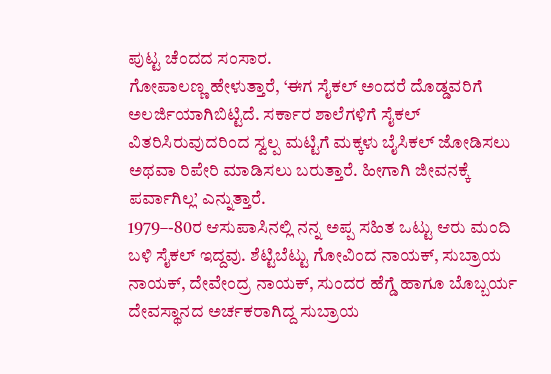ಪುಟ್ಟ ಚೆಂದದ ಸಂಸಾರ.
ಗೋಪಾಲಣ್ಣ ಹೇಳುತ್ತಾರೆ, ‘ಈಗ ಸೈಕಲ್ ಅಂದರೆ ದೊಡ್ಡವರಿಗೆ ಅಲರ್ಜಿಯಾಗಿಬಿಟ್ಟಿದೆ. ಸರ್ಕಾರ ಶಾಲೆಗಳಿಗೆ ಸೈಕಲ್ ವಿತರಿಸಿರುವುದರಿಂದ ಸ್ವಲ್ಪ ಮಟ್ಟಿಗೆ ಮಕ್ಕಳು ಬೈಸಿಕಲ್ ಜೋಡಿಸಲು ಅಥವಾ ರಿಪೇರಿ ಮಾಡಿಸಲು ಬರುತ್ತಾರೆ. ಹೀಗಾಗಿ ಜೀವನಕ್ಕೆ ಪರ್ವಾಗಿಲ್ಲ’ ಎನ್ನುತ್ತಾರೆ.
1979–-80ರ ಆಸುಪಾಸಿನಲ್ಲಿ ನನ್ನ ಅಪ್ಪ ಸಹಿತ ಒಟ್ಟು ಆರು ಮಂದಿ ಬಳಿ ಸೈಕಲ್ ಇದ್ದವು. ಶೆಟ್ಟಿಬೆಟ್ಟು ಗೋವಿಂದ ನಾಯಕ್, ಸುಬ್ರಾಯ ನಾಯಕ್, ದೇವೇಂದ್ರ ನಾಯಕ್, ಸುಂದರ ಹೆಗ್ಡೆ ಹಾಗೂ ಬೊಬ್ಬರ್ಯ ದೇವಸ್ಥಾನದ ಅರ್ಚಕರಾಗಿದ್ದ ಸುಬ್ರಾಯ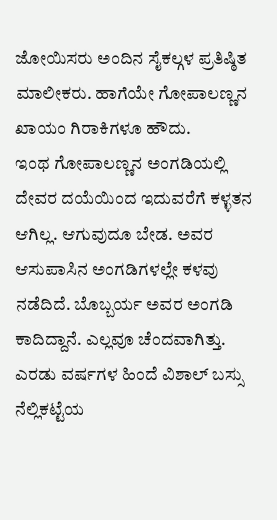ಜೋಯಿಸರು ಅಂದಿನ ಸೈಕಲ್ಗಳ ಪ್ರತಿಷ್ಠಿತ ಮಾಲೀಕರು. ಹಾಗೆಯೇ ಗೋಪಾಲಣ್ಣನ ಖಾಯಂ ಗಿರಾಕಿಗಳೂ ಹೌದು.
ಇಂಥ ಗೋಪಾಲಣ್ಣನ ಅಂಗಡಿಯಲ್ಲಿ ದೇವರ ದಯೆಯಿಂದ ಇದುವರೆಗೆ ಕಳ್ಳತನ ಆಗಿಲ್ಲ. ಆಗುವುದೂ ಬೇಡ. ಅವರ ಆಸುಪಾಸಿನ ಅಂಗಡಿಗಳಲ್ಲೇ ಕಳವು ನಡೆದಿದೆ. ಬೊಬ್ಬರ್ಯ ಅವರ ಅಂಗಡಿ ಕಾದಿದ್ದಾನೆ. ಎಲ್ಲವೂ ಚೆಂದವಾಗಿತ್ತು. ಎರಡು ವರ್ಷಗಳ ಹಿಂದೆ ವಿಶಾಲ್ ಬಸ್ಸು ನೆಲ್ಲಿಕಟ್ಟೆಯ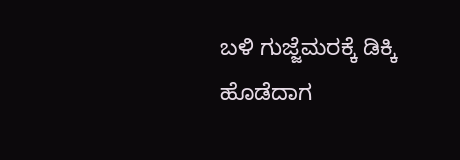ಬಳಿ ಗುಜ್ಜೆಮರಕ್ಕೆ ಡಿಕ್ಕಿ ಹೊಡೆದಾಗ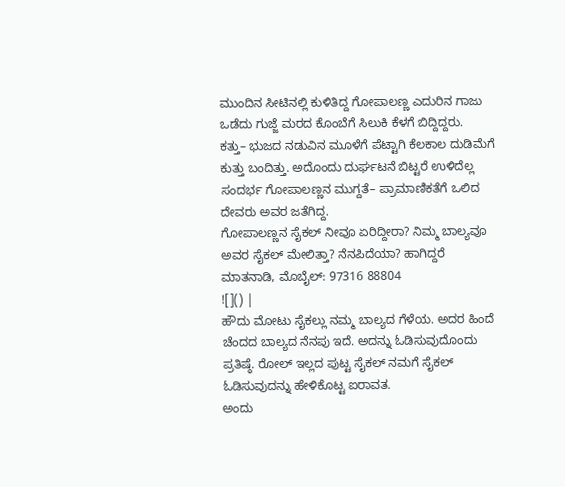ಮುಂದಿನ ಸೀಟಿನಲ್ಲಿ ಕುಳಿತಿದ್ದ ಗೋಪಾಲಣ್ಣ ಎದುರಿನ ಗಾಜು ಒಡೆದು ಗುಜ್ಜೆ ಮರದ ಕೊಂಬೆಗೆ ಸಿಲುಕಿ ಕೆಳಗೆ ಬಿದ್ದಿದ್ದರು.
ಕತ್ತು– ಭುಜದ ನಡುವಿನ ಮೂಳೆಗೆ ಪೆಟ್ಟಾಗಿ ಕೆಲಕಾಲ ದುಡಿಮೆಗೆ ಕುತ್ತು ಬಂದಿತ್ತು. ಅದೊಂದು ದುರ್ಘಟನೆ ಬಿಟ್ಟರೆ ಉಳಿದೆಲ್ಲ ಸಂದರ್ಭ ಗೋಪಾಲಣ್ಣನ ಮುಗ್ದತೆ– ಪ್ರಾಮಾಣಿಕತೆಗೆ ಒಲಿದ ದೇವರು ಅವರ ಜತೆಗಿದ್ದ.
ಗೋಪಾಲಣ್ಣನ ಸೈಕಲ್ ನೀವೂ ಏರಿದ್ದೀರಾ? ನಿಮ್ಮ ಬಾಲ್ಯವೂ ಅವರ ಸೈಕಲ್ ಮೇಲಿತ್ತಾ? ನೆನಪಿದೆಯಾ? ಹಾಗಿದ್ದರೆ ಮಾತನಾಡಿ, ಮೊಬೈಲ್: 97316 88804
![]() |
ಹೌದು ಮೋಟು ಸೈಕಲ್ಲು ನಮ್ಮ ಬಾಲ್ಯದ ಗೆಳೆಯ. ಅದರ ಹಿಂದೆ ಚೆಂದದ ಬಾಲ್ಯದ ನೆನಪು ಇದೆ. ಅದನ್ನು ಓಡಿಸುವುದೊಂದು ಪ್ರತಿಷ್ಠೆ. ರೋಲ್ ಇಲ್ಲದ ಪುಟ್ಟ ಸೈಕಲ್ ನಮಗೆ ಸೈಕಲ್ ಓಡಿಸುವುದನ್ನು ಹೇಳಿಕೊಟ್ಟ ಐರಾವತ.
ಅಂದು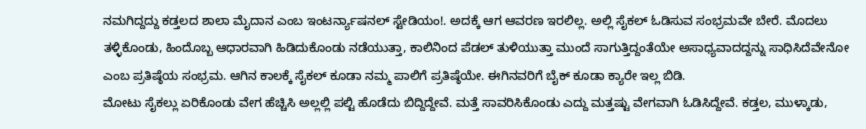ನಮಗಿದ್ದದ್ದು ಕಡ್ತಲದ ಶಾಲಾ ಮೈದಾನ ಎಂಬ ಇಂಟರ್ನ್ಯಾಷನಲ್ ಸ್ಟೇಡಿಯಂ!. ಅದಕ್ಕೆ ಆಗ ಆವರಣ ಇರಲಿಲ್ಲ. ಅಲ್ಲಿ ಸೈಕಲ್ ಓಡಿಸುವ ಸಂಭ್ರಮವೇ ಬೇರೆ. ಮೊದಲು ತಳ್ಳಿಕೊಂಡು, ಹಿಂದೊಬ್ಬ ಆಧಾರವಾಗಿ ಹಿಡಿದುಕೊಂಡು ನಡೆಯುತ್ತಾ, ಕಾಲಿನಿಂದ ಪೆಡಲ್ ತುಳಿಯುತ್ತಾ ಮುಂದೆ ಸಾಗುತ್ತಿದ್ದಂತೆಯೇ ಅಸಾಧ್ಯವಾದದ್ದನ್ನು ಸಾಧಿಸಿದೆವೇನೋ ಎಂಬ ಪ್ರತಿಷ್ಠೆಯ ಸಂಭ್ರಮ. ಆಗಿನ ಕಾಲಕ್ಕೆ ಸೈಕಲ್ ಕೂಡಾ ನಮ್ಮ ಪಾಲಿಗೆ ಪ್ರತಿಷ್ಠೆಯೇ. ಈಗಿನವರಿಗೆ ಬೈಕ್ ಕೂಡಾ ಕ್ಯಾರೇ ಇಲ್ಲ ಬಿಡಿ.
ಮೋಟು ಸೈಕಲ್ಲು ಏರಿಕೊಂಡು ವೇಗ ಹೆಚ್ಚಿಸಿ ಅಲ್ಲಲ್ಲಿ ಪಲ್ಟಿ ಹೊಡೆದು ಬಿದ್ದಿದ್ದೇವೆ. ಮತ್ತೆ ಸಾವರಿಸಿಕೊಂಡು ಎದ್ದು ಮತ್ತಷ್ಟು ವೇಗವಾಗಿ ಓಡಿಸಿದ್ದೇವೆ. ಕಡ್ತಲ, ಮುಳ್ಕಾಡು,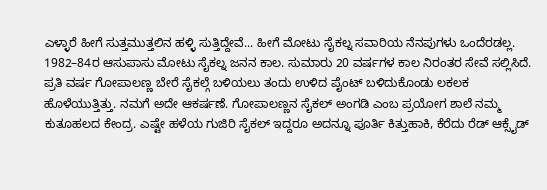ಎಳ್ಳಾರೆ ಹೀಗೆ ಸುತ್ತಮುತ್ತಲಿನ ಹಳ್ಳಿ ಸುತ್ತಿದ್ದೇವೆ... ಹೀಗೆ ಮೋಟು ಸೈಕಲ್ನ ಸವಾರಿಯ ನೆನಪುಗಳು ಒಂದೆರಡಲ್ಲ.
1982–84ರ ಆಸುಪಾಸು ಮೋಟು ಸೈಕಲ್ನ ಜನನ ಕಾಲ. ಸುಮಾರು 20 ವರ್ಷಗಳ ಕಾಲ ನಿರಂತರ ಸೇವೆ ಸಲ್ಲಿಸಿದೆ. ಪ್ರತಿ ವರ್ಷ ಗೋಪಾಲಣ್ಣ ಬೇರೆ ಸೈಕಲ್ಗೆ ಬಳಿಯಲು ತಂದು ಉಳಿದ ಪೈಂಟ್ ಬಳಿದುಕೊಂಡು ಲಕಲಕ ಹೊಳೆಯುತ್ತಿತ್ತು. ನಮಗೆ ಅದೇ ಆಕರ್ಷಣೆ. ಗೋಪಾಲಣ್ಣನ ಸೈಕಲ್ ಅಂಗಡಿ ಎಂಬ ಪ್ರಯೋಗ ಶಾಲೆ ನಮ್ಮ ಕುತೂಹಲದ ಕೇಂದ್ರ. ಎಷ್ಟೇ ಹಳೆಯ ಗುಜಿರಿ ಸೈಕಲ್ ಇದ್ದರೂ ಅದನ್ನೂ ಪೂರ್ತಿ ಕಿತ್ತುಹಾಕಿ, ಕೆರೆದು ರೆಡ್ ಆಕ್ಸೈಡ್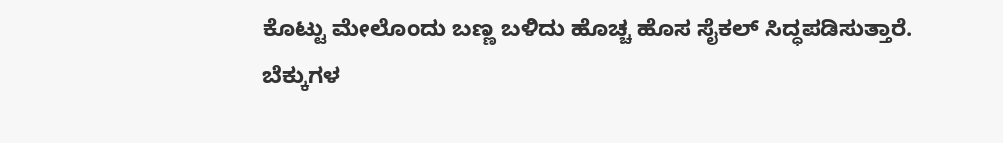ಕೊಟ್ಟು ಮೇಲೊಂದು ಬಣ್ಣ ಬಳಿದು ಹೊಚ್ಚ ಹೊಸ ಸೈಕಲ್ ಸಿದ್ಧಪಡಿಸುತ್ತಾರೆ.
ಬೆಕ್ಕುಗಳ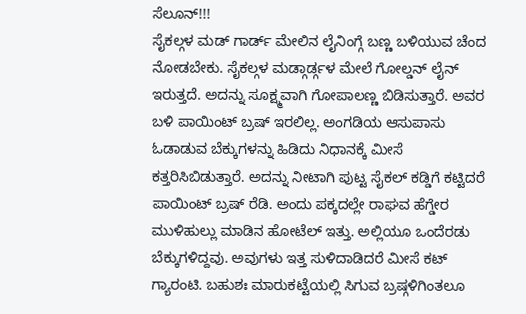ಸೆಲೂನ್!!!
ಸೈಕಲ್ಗಳ ಮಡ್ ಗಾರ್ಡ್ ಮೇಲಿನ ಲೈನಿಂಗ್ಗೆ ಬಣ್ಣ ಬಳಿಯುವ ಚೆಂದ ನೋಡಬೇಕು. ಸೈಕಲ್ಗಳ ಮಡ್ಗಾರ್ಡ್ಗಳ ಮೇಲೆ ಗೋಲ್ಡನ್ ಲೈನ್ ಇರುತ್ತದೆ. ಅದನ್ನು ಸೂಕ್ಷ್ಮವಾಗಿ ಗೋಪಾಲಣ್ಣ ಬಿಡಿಸುತ್ತಾರೆ. ಅವರ ಬಳಿ ಪಾಯಿಂಟ್ ಬ್ರಷ್ ಇರಲಿಲ್ಲ. ಅಂಗಡಿಯ ಆಸುಪಾಸು ಓಡಾಡುವ ಬೆಕ್ಕುಗಳನ್ನು ಹಿಡಿದು ನಿಧಾನಕ್ಕೆ ಮೀಸೆ ಕತ್ತರಿಸಿಬಿಡುತ್ತಾರೆ. ಅದನ್ನು ನೀಟಾಗಿ ಪುಟ್ಟ ಸೈಕಲ್ ಕಡ್ಡಿಗೆ ಕಟ್ಟಿದರೆ ಪಾಯಿಂಟ್ ಬ್ರಷ್ ರೆಡಿ. ಅಂದು ಪಕ್ಕದಲ್ಲೇ ರಾಘವ ಹೆಗ್ಡೇರ ಮುಳಿಹುಲ್ಲು ಮಾಡಿನ ಹೋಟೆಲ್ ಇತ್ತು. ಅಲ್ಲಿಯೂ ಒಂದೆರಡು ಬೆಕ್ಕುಗಳಿದ್ದವು. ಅವುಗಳು ಇತ್ತ ಸುಳಿದಾಡಿದರೆ ಮೀಸೆ ಕಟ್ ಗ್ಯಾರಂಟಿ. ಬಹುಶಃ ಮಾರುಕಟ್ಟೆಯಲ್ಲಿ ಸಿಗುವ ಬ್ರಷ್ಗಳಿಗಿಂತಲೂ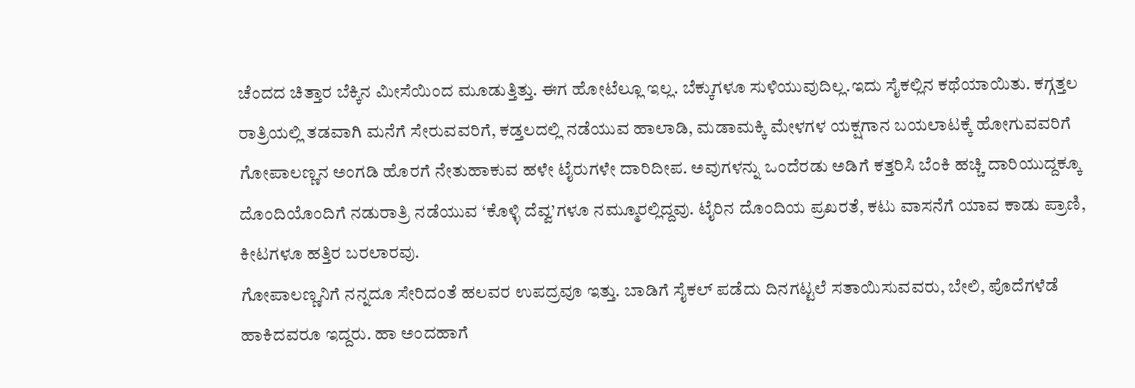ಚೆಂದದ ಚಿತ್ತಾರ ಬೆಕ್ಕಿನ ಮೀಸೆಯಿಂದ ಮೂಡುತ್ತಿತ್ತು. ಈಗ ಹೋಟೆಲ್ಲೂ ಇಲ್ಲ. ಬೆಕ್ಕುಗಳೂ ಸುಳಿಯುವುದಿಲ್ಲ.ಇದು ಸೈಕಲ್ಲಿನ ಕಥೆಯಾಯಿತು. ಕಗ್ಗತ್ತಲ ರಾತ್ರಿಯಲ್ಲಿ ತಡವಾಗಿ ಮನೆಗೆ ಸೇರುವವರಿಗೆ, ಕಡ್ತಲದಲ್ಲಿ ನಡೆಯುವ ಹಾಲಾಡಿ, ಮಡಾಮಕ್ಕಿ ಮೇಳಗಳ ಯಕ್ಷಗಾನ ಬಯಲಾಟಕ್ಕೆ ಹೋಗುವವರಿಗೆ ಗೋಪಾಲಣ್ಣನ ಅಂಗಡಿ ಹೊರಗೆ ನೇತುಹಾಕುವ ಹಳೇ ಟೈರುಗಳೇ ದಾರಿದೀಪ. ಅವುಗಳನ್ನು ಒಂದೆರಡು ಅಡಿಗೆ ಕತ್ತರಿಸಿ ಬೆಂಕಿ ಹಚ್ಚಿ ದಾರಿಯುದ್ದಕ್ಕೂ ದೊಂದಿಯೊಂದಿಗೆ ನಡುರಾತ್ರಿ ನಡೆಯುವ ‘ಕೊಳ್ಳಿ ದೆವ್ವ’ಗಳೂ ನಮ್ಮೂರಲ್ಲಿದ್ದವು. ಟೈರಿನ ದೊಂದಿಯ ಪ್ರಖರತೆ, ಕಟು ವಾಸನೆಗೆ ಯಾವ ಕಾಡು ಪ್ರಾಣಿ, ಕೀಟಗಳೂ ಹತ್ತಿರ ಬರಲಾರವು.
ಗೋಪಾಲಣ್ಣನಿಗೆ ನನ್ನದೂ ಸೇರಿದಂತೆ ಹಲವರ ಉಪದ್ರವೂ ಇತ್ತು. ಬಾಡಿಗೆ ಸೈಕಲ್ ಪಡೆದು ದಿನಗಟ್ಟಲೆ ಸತಾಯಿಸುವವರು, ಬೇಲಿ, ಪೊದೆಗಳೆಡೆ ಹಾಕಿದವರೂ ಇದ್ದರು. ಹಾ ಅಂದಹಾಗೆ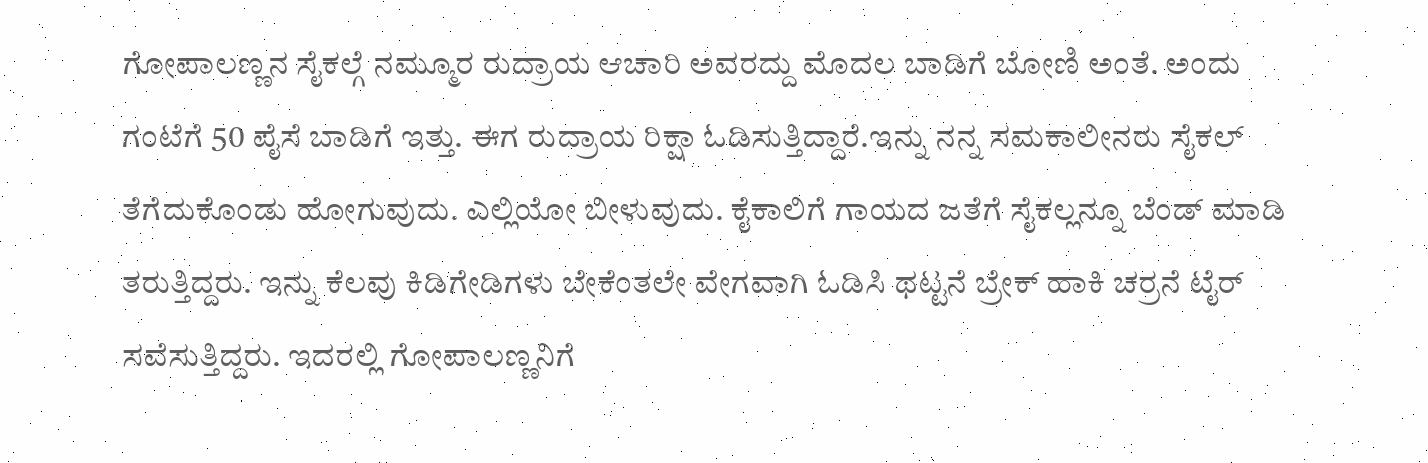ಗೋಪಾಲಣ್ಣನ ಸೈಕಲ್ಗೆ ನಮ್ಮೂರ ರುದ್ರಾಯ ಆಚಾರಿ ಅವರದ್ದು ಮೊದಲ ಬಾಡಿಗೆ ಬೋಣಿ ಅಂತೆ. ಅಂದು ಗಂಟೆಗೆ 50 ಪೈಸೆ ಬಾಡಿಗೆ ಇತ್ತು. ಈಗ ರುದ್ರಾಯ ರಿಕ್ಷಾ ಓಡಿಸುತ್ತಿದ್ದಾರೆ.ಇನ್ನು ನನ್ನ ಸಮಕಾಲೀನರು ಸೈಕಲ್ ತೆಗೆದುಕೊಂಡು ಹೋಗುವುದು. ಎಲ್ಲಿಯೋ ಬೀಳುವುದು. ಕೈಕಾಲಿಗೆ ಗಾಯದ ಜತೆಗೆ ಸೈಕಲ್ಲನ್ನೂ ಬೆಂಡ್ ಮಾಡಿ ತರುತ್ತಿದ್ದರು. ಇನ್ನು ಕೆಲವು ಕಿಡಿಗೇಡಿಗಳು ಬೇಕೆಂತಲೇ ವೇಗವಾಗಿ ಓಡಿಸಿ ಥಟ್ಟನೆ ಬ್ರೇಕ್ ಹಾಕಿ ಚರ್ರನೆ ಟೈರ್ ಸವೆಸುತ್ತಿದ್ದರು. ಇದರಲ್ಲಿ ಗೋಪಾಲಣ್ಣನಿಗೆ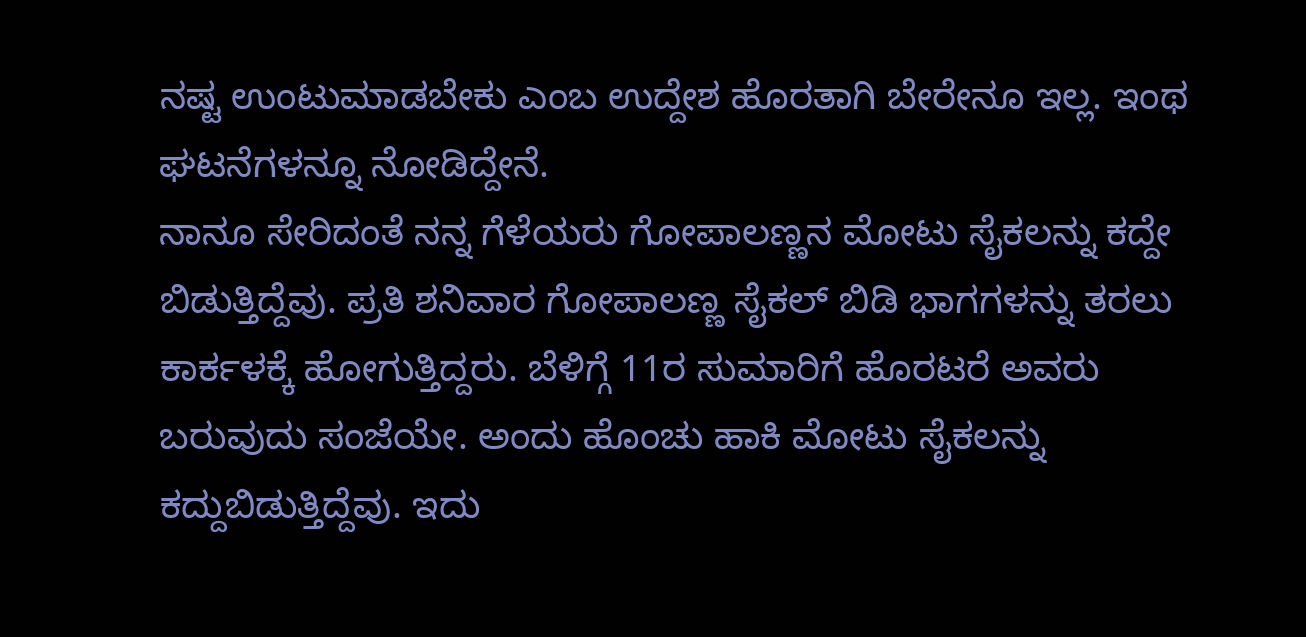ನಷ್ಟ ಉಂಟುಮಾಡಬೇಕು ಎಂಬ ಉದ್ದೇಶ ಹೊರತಾಗಿ ಬೇರೇನೂ ಇಲ್ಲ. ಇಂಥ ಘಟನೆಗಳನ್ನೂ ನೋಡಿದ್ದೇನೆ.
ನಾನೂ ಸೇರಿದಂತೆ ನನ್ನ ಗೆಳೆಯರು ಗೋಪಾಲಣ್ಣನ ಮೋಟು ಸೈಕಲನ್ನು ಕದ್ದೇ ಬಿಡುತ್ತಿದ್ದೆವು. ಪ್ರತಿ ಶನಿವಾರ ಗೋಪಾಲಣ್ಣ ಸೈಕಲ್ ಬಿಡಿ ಭಾಗಗಳನ್ನು ತರಲು ಕಾರ್ಕಳಕ್ಕೆ ಹೋಗುತ್ತಿದ್ದರು. ಬೆಳಿಗ್ಗೆ 11ರ ಸುಮಾರಿಗೆ ಹೊರಟರೆ ಅವರು ಬರುವುದು ಸಂಜೆಯೇ. ಅಂದು ಹೊಂಚು ಹಾಕಿ ಮೋಟು ಸೈಕಲನ್ನು ಕದ್ದುಬಿಡುತ್ತಿದ್ದೆವು. ಇದು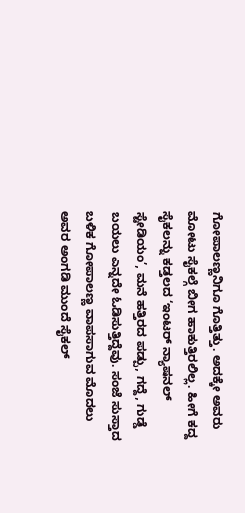ಗೋಪಾಲಣ್ಣನಿಗೂ ಗೊತ್ತಿತ್ತು. ಅದಕ್ಕೇ ಅವರು ಮೋಟು ಸೈಕಲ್ಗೆ ಬೀಗ ಹಾಕುತ್ತಿರಲಿಲ್ಲ. ಹೀಗೆ ಕದ್ದ ಸೈಕಲನ್ನು ಕಡ್ತಲದ ‘ಇಂಟರ್ ನ್ಯಾಷನಲ್ ಸ್ಟೇಡಿಯಂ’, ಮನೆ ಹತ್ತಿರದ ಪಡ್ಪು, ಗದ್ದೆ, ಗುಡ್ಡೆ ಬಯಲು ಎನ್ನದೇ ಓಡಿಸುತ್ತಿದ್ದೆವು. ಸಂಜೆ ಸುಸ್ತಾದ ಬಳಿಕ ಗೋಪಾಲಣ್ಣ ವಾಪಸಾಗುವ ಮೊದಲು ಅವರ ಅಂಗಡಿ ಮುಂದೆ ಸೈಕಲ್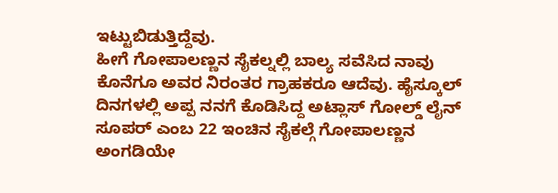ಇಟ್ಟುಬಿಡುತ್ತಿದ್ದೆವು.
ಹೀಗೆ ಗೋಪಾಲಣ್ಣನ ಸೈಕಲ್ನಲ್ಲಿ ಬಾಲ್ಯ ಸವೆಸಿದ ನಾವು ಕೊನೆಗೂ ಅವರ ನಿರಂತರ ಗ್ರಾಹಕರೂ ಆದೆವು. ಹೈಸ್ಕೂಲ್ ದಿನಗಳಲ್ಲಿ ಅಪ್ಪ ನನಗೆ ಕೊಡಿಸಿದ್ದ ಅಟ್ಲಾಸ್ ಗೋಲ್ಡ್ ಲೈನ್ ಸೂಪರ್ ಎಂಬ 22 ಇಂಚಿನ ಸೈಕಲ್ಗೆ ಗೋಪಾಲಣ್ಣನ ಅಂಗಡಿಯೇ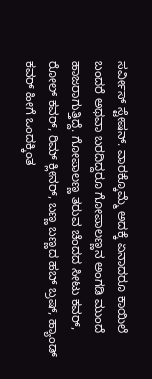ಸರ್ವೀಸ್ ಸ್ಟೇಷನ್. ವಾರಕ್ಕೊಮ್ಮೆ ಅದಕ್ಕೆ ಏನಾದರೂ ಕಾಯಿಲೆ ಬಂದರೆ ಅಥವಾ ಬರದಿದ್ದರೂ ಗೋಪಾಲಣ್ಣನ ಅಂಗಡಿ ಮುಂದೆ ಹಾಜರಾಗುತ್ತಿದ್ದೆ. ಗೋಪಾಲಣ್ಣ ತರುವ ಚೆಂದದ ಸೀಟು ಕವರ್, ರೋಲ್ ಕವರ್, ರಿಮ್ ಕ್ಲೀನರ್, ಬಣ್ಣ ಬಣ್ಣದ ಹಬ್ ಬ್ರಷ್, ಹ್ಯಾಂಡ್ ಕವರ್ ಹೀಗೆ ಒಂದಕ್ಕಿಂತ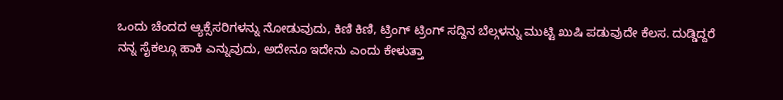ಒಂದು ಚೆಂದದ ಆ್ಯಕ್ಸೆಸರಿಗಳನ್ನು ನೋಡುವುದು, ಕಿಣಿ ಕಿಣಿ, ಟ್ರಿಂಗ್ ಟ್ರಿಂಗ್ ಸದ್ದಿನ ಬೆಲ್ಗಳನ್ನು ಮುಟ್ಟಿ ಖುಷಿ ಪಡುವುದೇ ಕೆಲಸ. ದುಡ್ಡಿದ್ದರೆ ನನ್ನ ಸೈಕಲ್ಗೂ ಹಾಕಿ ಎನ್ನುವುದು, ಅದೇನೂ ಇದೇನು ಎಂದು ಕೇಳುತ್ತಾ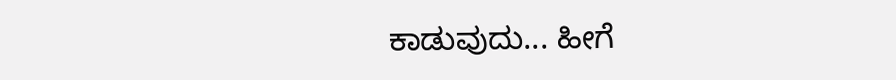ಕಾಡುವುದು... ಹೀಗೆ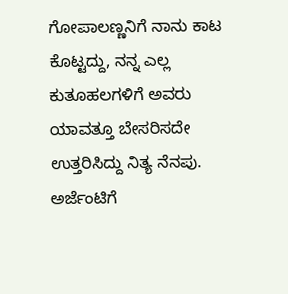ಗೋಪಾಲಣ್ಣನಿಗೆ ನಾನು ಕಾಟ ಕೊಟ್ಟದ್ದು, ನನ್ನ ಎಲ್ಲ ಕುತೂಹಲಗಳಿಗೆ ಅವರು ಯಾವತ್ತೂ ಬೇಸರಿಸದೇ ಉತ್ತರಿಸಿದ್ದು ನಿತ್ಯ ನೆನಪು. ಅರ್ಜೆಂಟಿಗೆ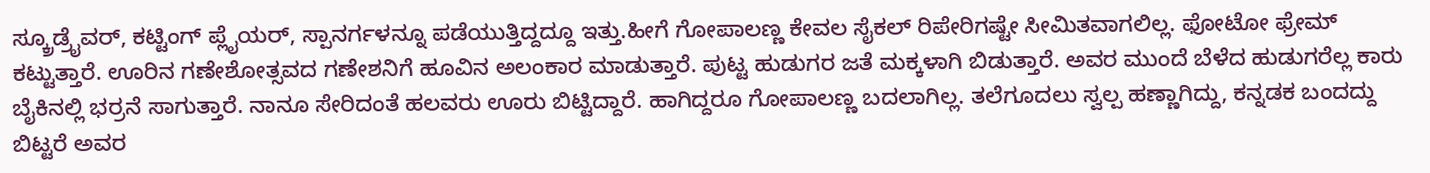ಸ್ಕ್ರೂಡ್ರೈವರ್, ಕಟ್ಟಿಂಗ್ ಪ್ಲೈಯರ್, ಸ್ಪಾನರ್ಗಳನ್ನೂ ಪಡೆಯುತ್ತಿದ್ದದ್ದೂ ಇತ್ತು.ಹೀಗೆ ಗೋಪಾಲಣ್ಣ ಕೇವಲ ಸೈಕಲ್ ರಿಪೇರಿಗಷ್ಟೇ ಸೀಮಿತವಾಗಲಿಲ್ಲ. ಫೋಟೋ ಫ್ರೇಮ್ ಕಟ್ಟುತ್ತಾರೆ. ಊರಿನ ಗಣೇಶೋತ್ಸವದ ಗಣೇಶನಿಗೆ ಹೂವಿನ ಅಲಂಕಾರ ಮಾಡುತ್ತಾರೆ. ಪುಟ್ಟ ಹುಡುಗರ ಜತೆ ಮಕ್ಕಳಾಗಿ ಬಿಡುತ್ತಾರೆ. ಅವರ ಮುಂದೆ ಬೆಳೆದ ಹುಡುಗರೆಲ್ಲ ಕಾರು ಬೈಕಿನಲ್ಲಿ ಭರ್ರನೆ ಸಾಗುತ್ತಾರೆ. ನಾನೂ ಸೇರಿದಂತೆ ಹಲವರು ಊರು ಬಿಟ್ಟಿದ್ದಾರೆ. ಹಾಗಿದ್ದರೂ ಗೋಪಾಲಣ್ಣ ಬದಲಾಗಿಲ್ಲ. ತಲೆಗೂದಲು ಸ್ವಲ್ಪ ಹಣ್ಣಾಗಿದ್ದು, ಕನ್ನಡಕ ಬಂದದ್ದು ಬಿಟ್ಟರೆ ಅವರ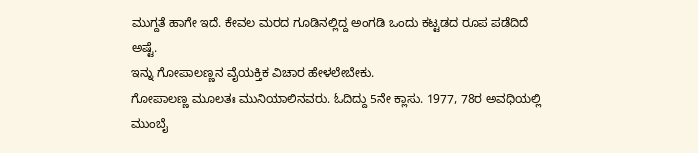ಮುಗ್ದತೆ ಹಾಗೇ ಇದೆ. ಕೇವಲ ಮರದ ಗೂಡಿನಲ್ಲಿದ್ದ ಅಂಗಡಿ ಒಂದು ಕಟ್ಟಡದ ರೂಪ ಪಡೆದಿದೆ ಅಷ್ಟೆ.
ಇನ್ನು ಗೋಪಾಲಣ್ಣನ ವೈಯಕ್ತಿಕ ವಿಚಾರ ಹೇಳಲೇಬೇಕು.
ಗೋಪಾಲಣ್ಣ ಮೂಲತಃ ಮುನಿಯಾಲಿನವರು. ಓದಿದ್ದು 5ನೇ ಕ್ಲಾಸು. 1977, 78ರ ಅವಧಿಯಲ್ಲಿ ಮುಂಬೈ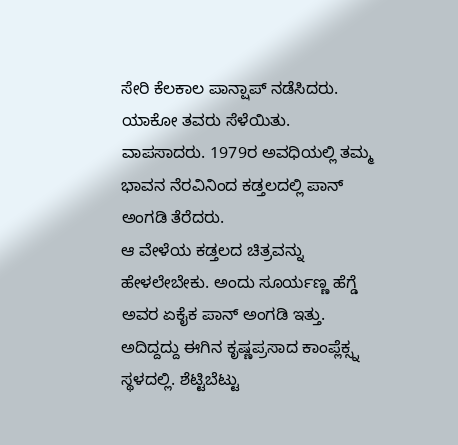ಸೇರಿ ಕೆಲಕಾಲ ಪಾನ್ಷಾಪ್ ನಡೆಸಿದರು. ಯಾಕೋ ತವರು ಸೆಳೆಯಿತು. ವಾಪಸಾದರು. 1979ರ ಅವಧಿಯಲ್ಲಿ ತಮ್ಮ ಭಾವನ ನೆರವಿನಿಂದ ಕಡ್ತಲದಲ್ಲಿ ಪಾನ್ ಅಂಗಡಿ ತೆರೆದರು.
ಆ ವೇಳೆಯ ಕಡ್ತಲದ ಚಿತ್ರವನ್ನು ಹೇಳಲೇಬೇಕು. ಅಂದು ಸೂರ್ಯಣ್ಣ ಹೆಗ್ಡೆ ಅವರ ಏಕೈಕ ಪಾನ್ ಅಂಗಡಿ ಇತ್ತು. ಅದಿದ್ದದ್ದು ಈಗಿನ ಕೃಷ್ಣಪ್ರಸಾದ ಕಾಂಪ್ಲೆಕ್ಸ್ನ ಸ್ಥಳದಲ್ಲಿ. ಶೆಟ್ಟಿಬೆಟ್ಟು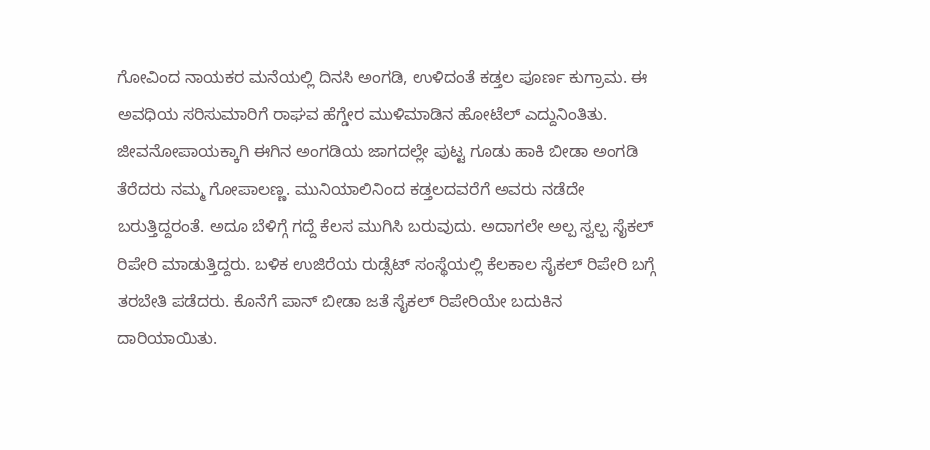ಗೋವಿಂದ ನಾಯಕರ ಮನೆಯಲ್ಲಿ ದಿನಸಿ ಅಂಗಡಿ, ಉಳಿದಂತೆ ಕಡ್ತಲ ಪೂರ್ಣ ಕುಗ್ರಾಮ. ಈ ಅವಧಿಯ ಸರಿಸುಮಾರಿಗೆ ರಾಘವ ಹೆಗ್ಡೇರ ಮುಳಿಮಾಡಿನ ಹೋಟೆಲ್ ಎದ್ದುನಿಂತಿತು.
ಜೀವನೋಪಾಯಕ್ಕಾಗಿ ಈಗಿನ ಅಂಗಡಿಯ ಜಾಗದಲ್ಲೇ ಪುಟ್ಟ ಗೂಡು ಹಾಕಿ ಬೀಡಾ ಅಂಗಡಿ ತೆರೆದರು ನಮ್ಮ ಗೋಪಾಲಣ್ಣ. ಮುನಿಯಾಲಿನಿಂದ ಕಡ್ತಲದವರೆಗೆ ಅವರು ನಡೆದೇ ಬರುತ್ತಿದ್ದರಂತೆ. ಅದೂ ಬೆಳಿಗ್ಗೆ ಗದ್ದೆ ಕೆಲಸ ಮುಗಿಸಿ ಬರುವುದು. ಅದಾಗಲೇ ಅಲ್ಪ ಸ್ವಲ್ಪ ಸೈಕಲ್ ರಿಪೇರಿ ಮಾಡುತ್ತಿದ್ದರು. ಬಳಿಕ ಉಜಿರೆಯ ರುಡ್ಸೆಟ್ ಸಂಸ್ಥೆಯಲ್ಲಿ ಕೆಲಕಾಲ ಸೈಕಲ್ ರಿಪೇರಿ ಬಗ್ಗೆ ತರಬೇತಿ ಪಡೆದರು. ಕೊನೆಗೆ ಪಾನ್ ಬೀಡಾ ಜತೆ ಸೈಕಲ್ ರಿಪೇರಿಯೇ ಬದುಕಿನ ದಾರಿಯಾಯಿತು.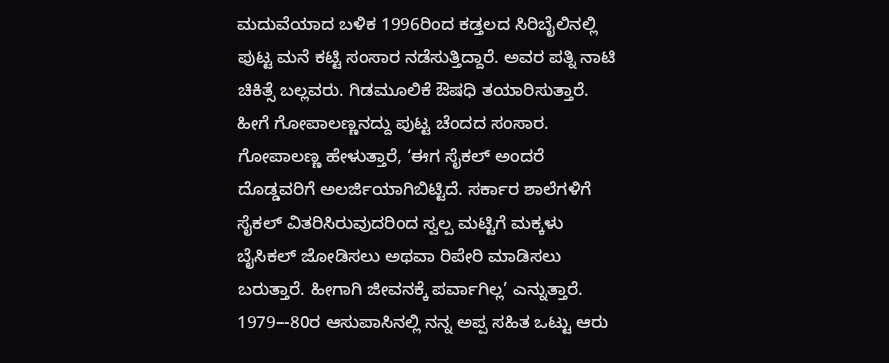ಮದುವೆಯಾದ ಬಳಿಕ 1996ರಿಂದ ಕಡ್ತಲದ ಸಿರಿಬೈಲಿನಲ್ಲಿ ಪುಟ್ಟ ಮನೆ ಕಟ್ಟಿ ಸಂಸಾರ ನಡೆಸುತ್ತಿದ್ದಾರೆ. ಅವರ ಪತ್ನಿ ನಾಟಿ ಚಿಕಿತ್ಸೆ ಬಲ್ಲವರು. ಗಿಡಮೂಲಿಕೆ ಔಷಧಿ ತಯಾರಿಸುತ್ತಾರೆ. ಹೀಗೆ ಗೋಪಾಲಣ್ಣನದ್ದು ಪುಟ್ಟ ಚೆಂದದ ಸಂಸಾರ.
ಗೋಪಾಲಣ್ಣ ಹೇಳುತ್ತಾರೆ, ‘ಈಗ ಸೈಕಲ್ ಅಂದರೆ ದೊಡ್ಡವರಿಗೆ ಅಲರ್ಜಿಯಾಗಿಬಿಟ್ಟಿದೆ. ಸರ್ಕಾರ ಶಾಲೆಗಳಿಗೆ ಸೈಕಲ್ ವಿತರಿಸಿರುವುದರಿಂದ ಸ್ವಲ್ಪ ಮಟ್ಟಿಗೆ ಮಕ್ಕಳು ಬೈಸಿಕಲ್ ಜೋಡಿಸಲು ಅಥವಾ ರಿಪೇರಿ ಮಾಡಿಸಲು ಬರುತ್ತಾರೆ. ಹೀಗಾಗಿ ಜೀವನಕ್ಕೆ ಪರ್ವಾಗಿಲ್ಲ’ ಎನ್ನುತ್ತಾರೆ.
1979–-80ರ ಆಸುಪಾಸಿನಲ್ಲಿ ನನ್ನ ಅಪ್ಪ ಸಹಿತ ಒಟ್ಟು ಆರು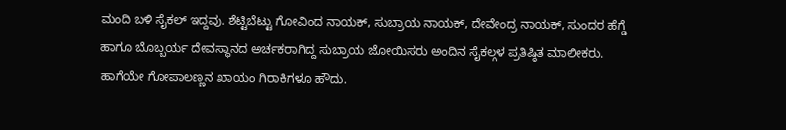ಮಂದಿ ಬಳಿ ಸೈಕಲ್ ಇದ್ದವು. ಶೆಟ್ಟಿಬೆಟ್ಟು ಗೋವಿಂದ ನಾಯಕ್, ಸುಬ್ರಾಯ ನಾಯಕ್, ದೇವೇಂದ್ರ ನಾಯಕ್, ಸುಂದರ ಹೆಗ್ಡೆ ಹಾಗೂ ಬೊಬ್ಬರ್ಯ ದೇವಸ್ಥಾನದ ಅರ್ಚಕರಾಗಿದ್ದ ಸುಬ್ರಾಯ ಜೋಯಿಸರು ಅಂದಿನ ಸೈಕಲ್ಗಳ ಪ್ರತಿಷ್ಠಿತ ಮಾಲೀಕರು. ಹಾಗೆಯೇ ಗೋಪಾಲಣ್ಣನ ಖಾಯಂ ಗಿರಾಕಿಗಳೂ ಹೌದು.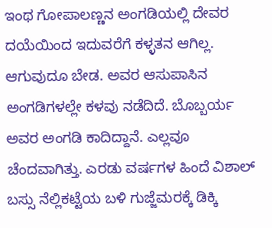ಇಂಥ ಗೋಪಾಲಣ್ಣನ ಅಂಗಡಿಯಲ್ಲಿ ದೇವರ ದಯೆಯಿಂದ ಇದುವರೆಗೆ ಕಳ್ಳತನ ಆಗಿಲ್ಲ. ಆಗುವುದೂ ಬೇಡ. ಅವರ ಆಸುಪಾಸಿನ ಅಂಗಡಿಗಳಲ್ಲೇ ಕಳವು ನಡೆದಿದೆ. ಬೊಬ್ಬರ್ಯ ಅವರ ಅಂಗಡಿ ಕಾದಿದ್ದಾನೆ. ಎಲ್ಲವೂ ಚೆಂದವಾಗಿತ್ತು. ಎರಡು ವರ್ಷಗಳ ಹಿಂದೆ ವಿಶಾಲ್ ಬಸ್ಸು ನೆಲ್ಲಿಕಟ್ಟೆಯ ಬಳಿ ಗುಜ್ಜೆಮರಕ್ಕೆ ಡಿಕ್ಕಿ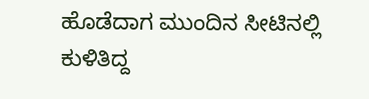ಹೊಡೆದಾಗ ಮುಂದಿನ ಸೀಟಿನಲ್ಲಿ ಕುಳಿತಿದ್ದ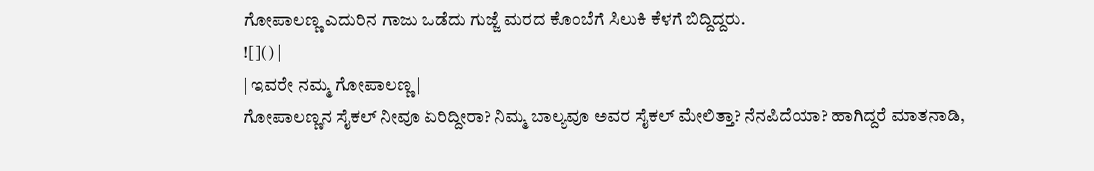ಗೋಪಾಲಣ್ಣ ಎದುರಿನ ಗಾಜು ಒಡೆದು ಗುಜ್ಜೆ ಮರದ ಕೊಂಬೆಗೆ ಸಿಲುಕಿ ಕೆಳಗೆ ಬಿದ್ದಿದ್ದರು.
![]() |
| ಇವರೇ ನಮ್ಮ ಗೋಪಾಲಣ್ಣ |
ಗೋಪಾಲಣ್ಣನ ಸೈಕಲ್ ನೀವೂ ಏರಿದ್ದೀರಾ? ನಿಮ್ಮ ಬಾಲ್ಯವೂ ಅವರ ಸೈಕಲ್ ಮೇಲಿತ್ತಾ? ನೆನಪಿದೆಯಾ? ಹಾಗಿದ್ದರೆ ಮಾತನಾಡಿ,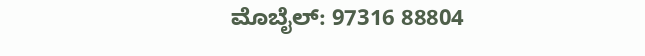ಮೊಬೈಲ್: 97316 88804